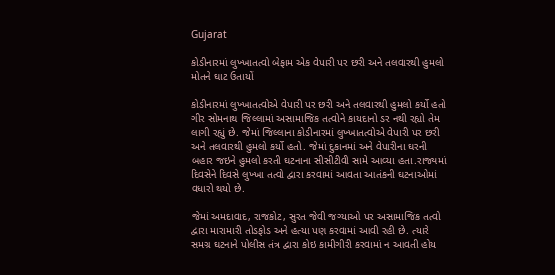Gujarat

કોડીનારમાં લુખ્ખાતત્વો બેફામ એક વેપારી પર છરી અને તલવારથી હુમલો મોતને ઘાટ ઉતાયોં

કોડીનારમાં લુખ્ખાતત્વોએ વેપારી પર છરી અને તલવારથી હુમલો કર્યો હતો ગીર સોમનાથ જિલ્લામાં અસામાજિક તત્વોને કાયદાનો ડર નથી રહ્યો તેમ લાગી રહ્યું છે. જેમાં જિલ્લાના કોડીનારમાં લુખ્ખાતત્વોએ વેપારી પર છરી અને તલવારથી હુમલો કર્યો હતો. જેમાં દુકાનમાં અને વેપારીના ઘરની બહાર જઇને હુમલો કરતી ઘટનાના સીસીટીવી સામે આવ્યા હતા.રાજ્યમાં દિવસેને દિવસે લુખ્ખા તત્વો દ્વારા કરવામાં આવતા આતંકની ઘટનાઓમાં વધારો થયો છે.

જેમાં અમદાવાદ, રાજકોટ, સુરત જેવી જગ્યાઓ પર અસામાજિક તત્વો દ્વારા મારામારી તોડફોડ અને હત્યા પણ કરવામાં આવી રહી છે. ત્યારે સમગ્ર ઘટનાને પોલીસ તંત્ર દ્વારા કોઇ કામીગીરી કરવામાં ન આવતી હોય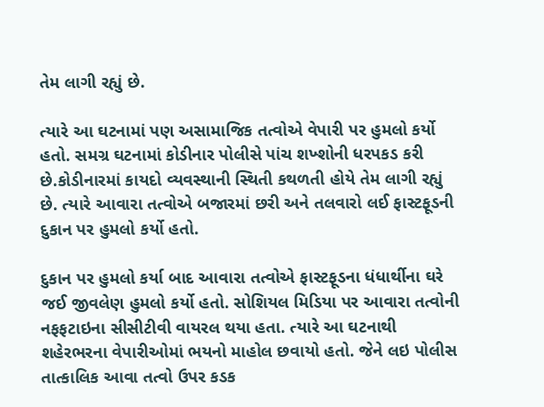તેમ લાગી રહ્યું છે.

ત્યારે આ ઘટનામાં પણ અસામાજિક તત્વોએ વેપારી પર હુમલો કર્યો હતો. સમગ્ર ઘટનામાં કોડીનાર પોલીસે પાંચ શખ્શોની ધરપકડ કરી છે.કોડીનારમાં કાયદો વ્યવસ્થાની સ્થિતી કથળતી હોયે તેમ લાગી રહ્યું છે. ત્યારે આવારા તત્વોએ બજારમાં છરી અને તલવારો લઈ ફાસ્ટફૂડની દુકાન પર હુમલો કર્યો હતો.

દુકાન પર હુમલો કર્યા બાદ આવારા તત્વોએ ફાસ્ટફૂડના ધંધાર્થીના ઘરે જઈ જીવલેણ હુમલો કર્યો હતો. સોશિયલ મિડિયા પર આવારા તત્વોની નફફટાઇના સીસીટીવી વાયરલ થયા હતા. ત્યારે આ ઘટનાથી શહેરભરના વેપારીઓમાં ભયનો માહોલ છવાયો હતો. જેને લઇ પોલીસ તાત્કાલિક આવા તત્વો ઉપર કડક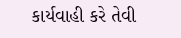કાર્યવાહી કરે તેવી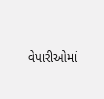વેપારીઓમાં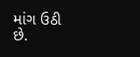માંગ ઉઠી છે.